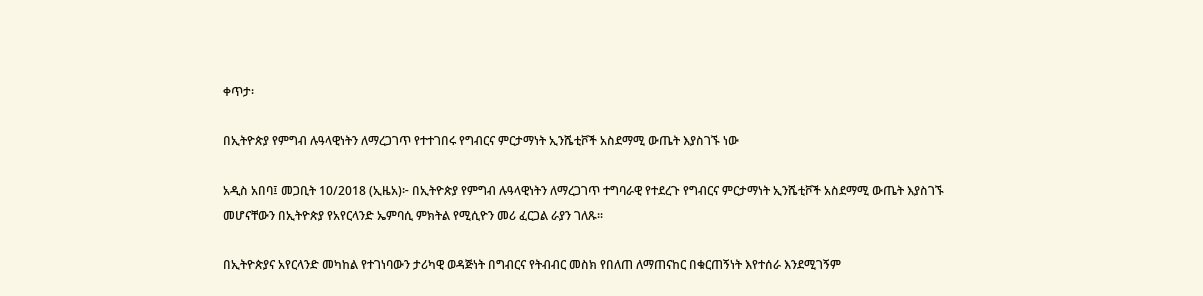ቀጥታ፡

በኢትዮጵያ የምግብ ሉዓላዊነትን ለማረጋገጥ የተተገበሩ የግብርና ምርታማነት ኢንሼቲቮች አስደማሚ ውጤት እያስገኙ ነው

አዲስ አበባ፤ መጋቢት 10/2018 (ኢዜአ)፦ በኢትዮጵያ የምግብ ሉዓላዊነትን ለማረጋገጥ ተግባራዊ የተደረጉ የግብርና ምርታማነት ኢንሼቲቮች አስደማሚ ውጤት እያስገኙ መሆናቸውን በኢትዮጵያ የአየርላንድ ኤምባሲ ምክትል የሚሲዮን መሪ ፈርጋል ራያን ገለጹ፡፡

በኢትዮጵያና አየርላንድ መካከል የተገነባውን ታሪካዊ ወዳጅነት በግብርና የትብብር መስክ የበለጠ ለማጠናከር በቁርጠኝነት እየተሰራ እንደሚገኝም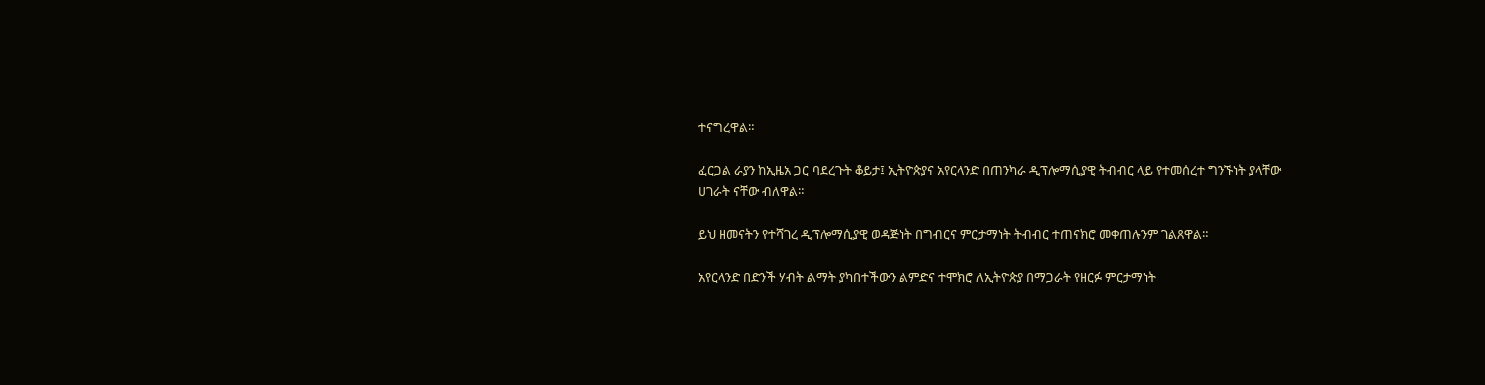ተናግረዋል።

ፈርጋል ራያን ከኢዜአ ጋር ባደረጉት ቆይታ፤ ኢትዮጵያና አየርላንድ በጠንካራ ዲፕሎማሲያዊ ትብብር ላይ የተመሰረተ ግንኙነት ያላቸው ሀገራት ናቸው ብለዋል።

ይህ ዘመናትን የተሻገረ ዲፕሎማሲያዊ ወዳጅነት በግብርና ምርታማነት ትብብር ተጠናክሮ መቀጠሉንም ገልጸዋል።

አየርላንድ በድንች ሃብት ልማት ያካበተችውን ልምድና ተሞክሮ ለኢትዮጵያ በማጋራት የዘርፉ ምርታማነት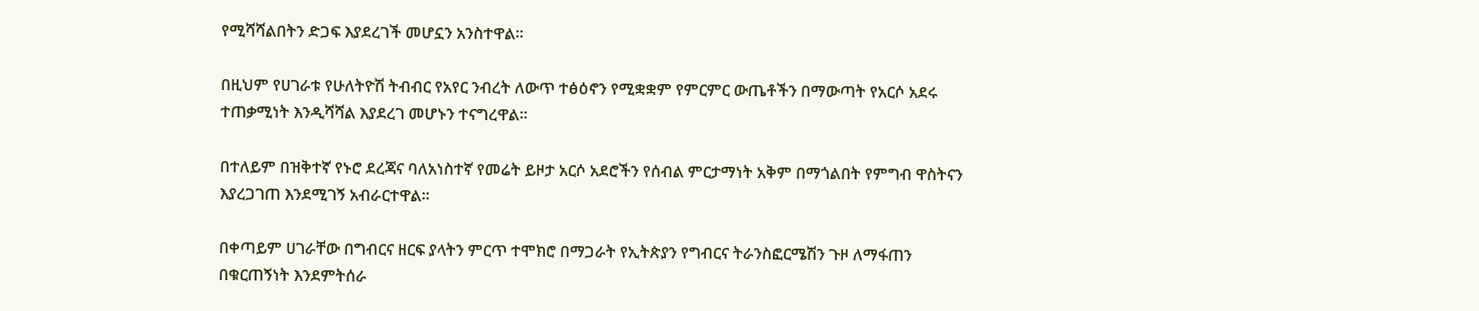የሚሻሻልበትን ድጋፍ እያደረገች መሆኗን አንስተዋል።

በዚህም የሀገራቱ የሁለትዮሽ ትብብር የአየር ንብረት ለውጥ ተፅዕኖን የሚቋቋም የምርምር ውጤቶችን በማውጣት የአርሶ አደሩ ተጠቃሚነት እንዲሻሻል እያደረገ መሆኑን ተናግረዋል።

በተለይም በዝቅተኛ የኑሮ ደረጃና ባለአነስተኛ የመሬት ይዞታ አርሶ አደሮችን የሰብል ምርታማነት አቅም በማጎልበት የምግብ ዋስትናን እያረጋገጠ እንደሚገኝ አብራርተዋል።

በቀጣይም ሀገራቸው በግብርና ዘርፍ ያላትን ምርጥ ተሞክሮ በማጋራት የኢትጵያን የግብርና ትራንስፎርሜሽን ጉዞ ለማፋጠን በቁርጠኝነት እንደምትሰራ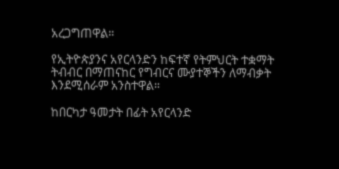አረጋግጠዋል።

የኢትዮጵያንና አየርላንድን ከፍተኛ የትምህርት ተቋማት ትብብር በማጠናከር የግብርና ሙያተኞችን ለማብቃት እንደሚሰራም አንስተዋል።

ከበርካታ ዓመታት በፊት አየርላንድ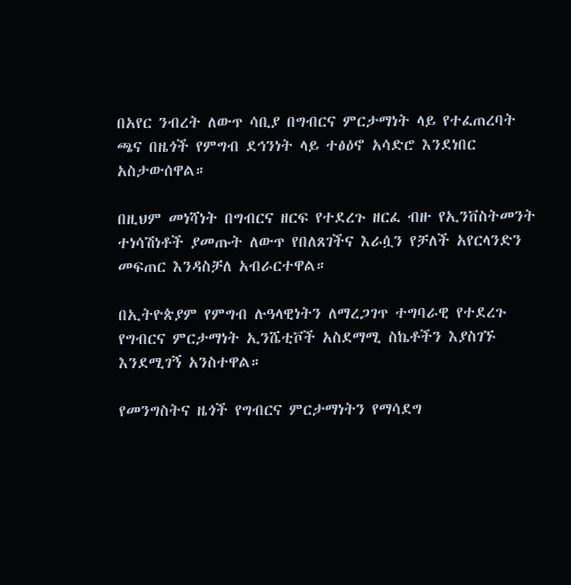በአየር ንብረት ለውጥ ሳቢያ በግብርና ምርታማነት ላይ የተፈጠረባት ጫና በዜጎች የምግብ ደኅንነት ላይ ተፅዕኖ አሳድሮ እንደነበር አስታውሰዋል።

በዚህም መነሻነት በግብርና ዘርፍ የተደረጉ ዘርፈ ብዙ የኢንቨስትመንት ተነሳሽነቶች ያመጡት ለውጥ የበለጸገችና እራሷን የቻለች አየርላንድን መፍጠር እንዳስቻለ አብራርተዋል።

በኢትዮጵያም የምግብ ሉዓላዊነትን ለማረጋገጥ ተግባራዊ የተደረጉ የግብርና ምርታማነት ኢንሼቲቮች አስደማሚ ስኬቶችን እያስገኙ እንደሚገኝ አንስተዋል።

የመንግስትና ዜጎች የግብርና ምርታማነትን የማሳደግ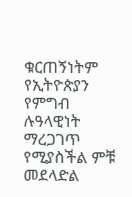ቁርጠኝነትም የኢትዮጵያን የምግብ ሉዓላዊነት ማረጋገጥ የሚያስችል ምቹ መደላድል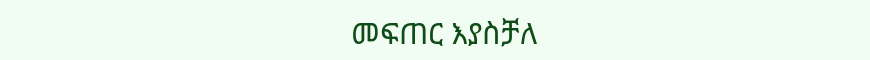መፍጠር እያስቻለ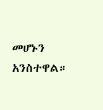መሆኑን አንስተዋል።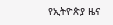የኢትዮጵያ ዜና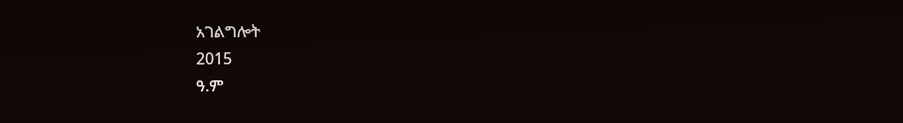አገልግሎት
2015
ዓ.ም